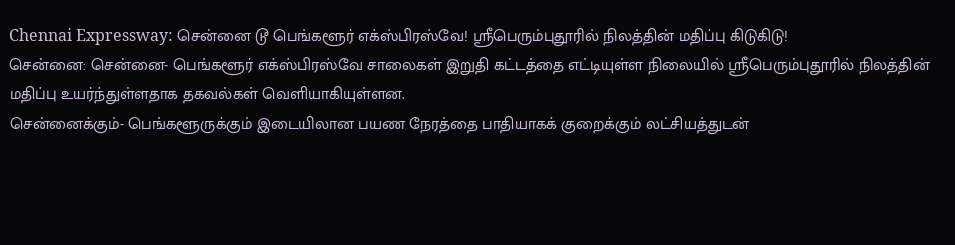Chennai Expressway: சென்னை டூ பெங்களூர் எக்ஸ்பிரஸ்வே! ஸ்ரீபெரும்புதூரில் நிலத்தின் மதிப்பு கிடுகிடு!
சென்னை: சென்னை- பெங்களூர் எக்ஸ்பிரஸ்வே சாலைகள் இறுதி கட்டத்தை எட்டியுள்ள நிலையில் ஸ்ரீபெரும்புதூரில் நிலத்தின் மதிப்பு உயர்ந்துள்ளதாக தகவல்கள் வெளியாகியுள்ளன.
சென்னைக்கும்- பெங்களூருக்கும் இடையிலான பயண நேரத்தை பாதியாகக் குறைக்கும் லட்சியத்துடன்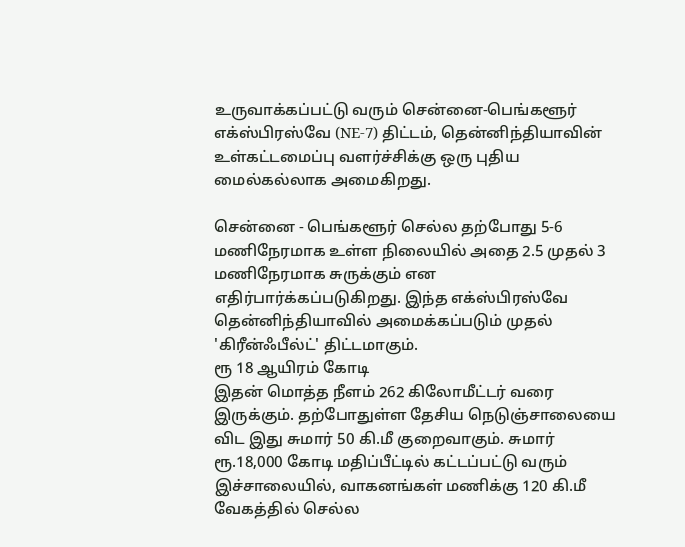உருவாக்கப்பட்டு வரும் சென்னை-பெங்களூர் எக்ஸ்பிரஸ்வே (NE-7) திட்டம், தென்னிந்தியாவின் உள்கட்டமைப்பு வளர்ச்சிக்கு ஒரு புதிய மைல்கல்லாக அமைகிறது.

சென்னை - பெங்களூர் செல்ல தற்போது 5-6 மணிநேரமாக உள்ள நிலையில் அதை 2.5 முதல் 3 மணிநேரமாக சுருக்கும் என எதிர்பார்க்கப்படுகிறது. இந்த எக்ஸ்பிரஸ்வே தென்னிந்தியாவில் அமைக்கப்படும் முதல் 'கிரீன்ஃபீல்ட்' திட்டமாகும்.
ரூ 18 ஆயிரம் கோடி
இதன் மொத்த நீளம் 262 கிலோமீட்டர் வரை இருக்கும். தற்போதுள்ள தேசிய நெடுஞ்சாலையை விட இது சுமார் 50 கி.மீ குறைவாகும். சுமார் ரூ.18,000 கோடி மதிப்பீட்டில் கட்டப்பட்டு வரும் இச்சாலையில், வாகனங்கள் மணிக்கு 120 கி.மீ வேகத்தில் செல்ல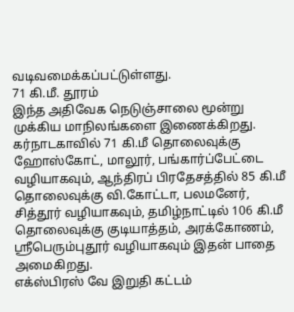வடிவமைக்கப்பட்டுள்ளது.
71 கி.மீ. தூரம்
இந்த அதிவேக நெடுஞ்சாலை மூன்று முக்கிய மாநிலங்களை இணைக்கிறது. கர்நாடகாவில் 71 கி.மீ தொலைவுக்கு ஹோஸ்கோட், மாலூர், பங்கார்ப்பேட்டை வழியாகவும், ஆந்திரப் பிரதேசத்தில் 85 கி.மீ தொலைவுக்கு வி.கோட்டா, பலமனேர், சித்தூர் வழியாகவும், தமிழ்நாட்டில் 106 கி.மீ தொலைவுக்கு குடியாத்தம், அரக்கோணம், ஸ்ரீபெரும்புதூர் வழியாகவும் இதன் பாதை அமைகிறது.
எக்ஸ்பிரஸ் வே இறுதி கட்டம்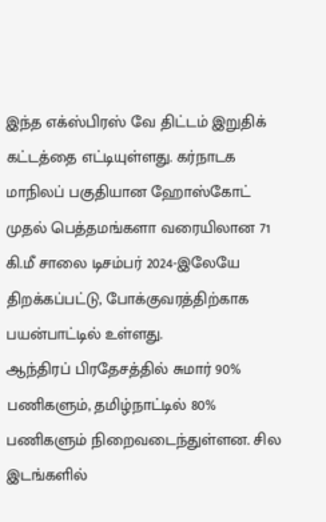இந்த எக்ஸ்பிரஸ் வே திட்டம் இறுதிக் கட்டத்தை எட்டியுள்ளது. கர்நாடக மாநிலப் பகுதியான ஹோஸ்கோட் முதல் பெத்தமங்களா வரையிலான 71 கி.மீ சாலை டிசம்பர் 2024-இலேயே திறக்கப்பட்டு, போக்குவரத்திற்காக பயன்பாட்டில் உள்ளது.
ஆந்திரப் பிரதேசத்தில் சுமார் 90% பணிகளும், தமிழ்நாட்டில் 80% பணிகளும் நிறைவடைந்துள்ளன. சில இடங்களில்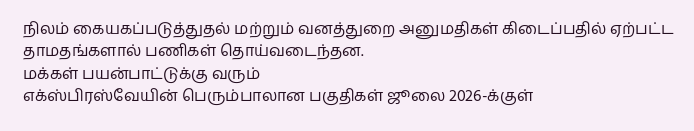நிலம் கையகப்படுத்துதல் மற்றும் வனத்துறை அனுமதிகள் கிடைப்பதில் ஏற்பட்ட தாமதங்களால் பணிகள் தொய்வடைந்தன.
மக்கள் பயன்பாட்டுக்கு வரும்
எக்ஸ்பிரஸ்வேயின் பெரும்பாலான பகுதிகள் ஜூலை 2026-க்குள்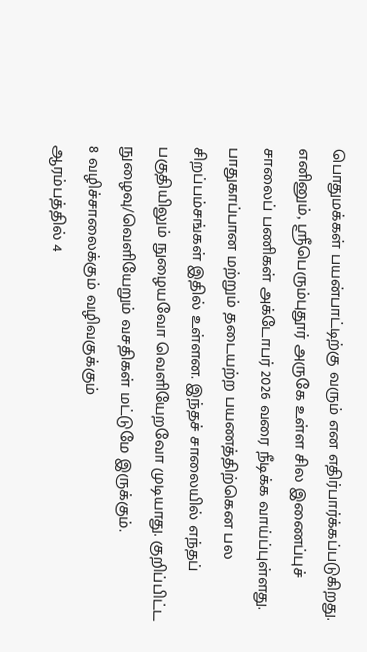பொதுமக்கள் பயன்பாட்டிற்கு வரும் என எதிர்பார்க்கப்படுகிறது. எனினும், ஸ்ரீபெரும்புதூர் அருகே உள்ள சில இணைப்புச் சாலைப் பணிகள் அக்டோபர் 2026 வரை நீடிக்க வாய்ப்புள்ளது.
பாதுகாப்பான மற்றும் தடையற்ற பயணத்திற்கென பல சிறப்பம்சங்கள் இதில் உள்ளன. இந்தச் சாலையில் எந்தப் பகுதியிலும் நுழையவோ வெளியேறவோ முடியாது. குறிப்பிட்ட நுழைவு/வெளியேறும் வசதிகள் மட்டுமே இருக்கும்.
8 வழிச்சாலைக்கும் வழிவகுக்கும்
ஆரம்பத்தில் 4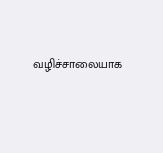வழிச்சாலையாக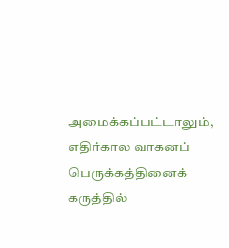அமைக்கப்பட்டாலும், எதிர்கால வாகனப் பெருக்கத்தினைக் கருத்தில்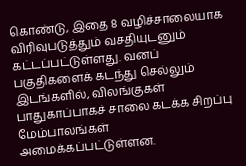கொண்டு, இதை 8 வழிச்சாலையாக விரிவுபடுத்தும் வசதியுடனும் கட்டப்பட்டுள்ளது. வனப் பகுதிகளைக் கடந்து செல்லும் இடங்களில், விலங்குகள் பாதுகாப்பாகச் சாலை கடக்க சிறப்பு மேம்பாலங்கள் அமைக்கப்பட்டுள்ளன.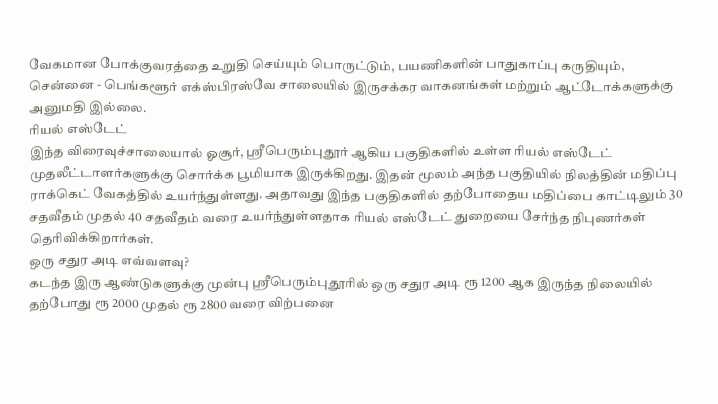வேகமான போக்குவரத்தை உறுதி செய்யும் பொருட்டும், பயணிகளின் பாதுகாப்பு கருதியும், சென்னை - பெங்களூர் எக்ஸ்பிரஸ்வே சாலையில் இருசக்கர வாகனங்கள் மற்றும் ஆட்டோக்களுக்கு அனுமதி இல்லை.
ரியல் எஸ்டேட்
இந்த விரைவுச்சாலையால் ஓசூர், ஸ்ரீபெரும்புதூர் ஆகிய பகுதிகளில் உள்ள ரியல் எஸ்டேட் முதலீட்டாளர்களுக்கு சொர்க்க பூமியாக இருக்கிறது. இதன் மூலம் அந்த பகுதியில் நிலத்தின் மதிப்பு ராக்கெட் வேகத்தில் உயர்ந்துள்ளது. அதாவது இந்த பகுதிகளில் தற்போதைய மதிப்பை காட்டிலும் 30 சதவீதம் முதல் 40 சதவீதம் வரை உயர்ந்துள்ளதாக ரியல் எஸ்டேட் துறையை சேர்ந்த நிபுணர்கள் தெரிவிக்கிறார்கள்.
ஒரு சதுர அடி எவ்வளவு?
கடந்த இரு ஆண்டுகளுக்கு முன்பு ஸ்ரீபெரும்புதூரில் ஒரு சதுர அடி ரூ 1200 ஆக இருந்த நிலையில் தற்போது ரூ 2000 முதல் ரூ 2800 வரை விற்பனை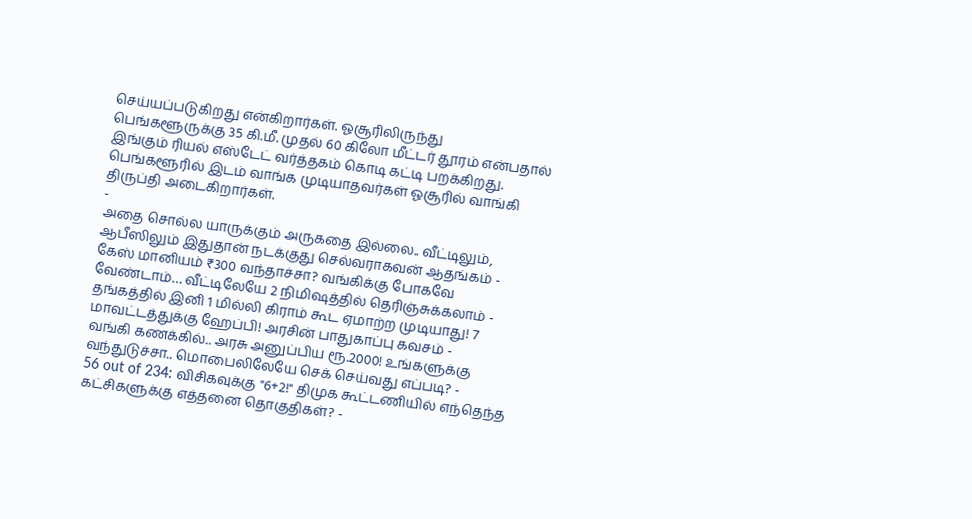செய்யப்படுகிறது என்கிறார்கள். ஓசூரிலிருந்து பெங்களூருக்கு 35 கி.மீ. முதல் 60 கிலோ மீட்டர் தூரம் என்பதால் இங்கும் ரியல் எஸ்டேட் வர்த்தகம் கொடி கட்டி பறக்கிறது. பெங்களூரில் இடம் வாங்க முடியாதவர்கள் ஓசூரில் வாங்கி திருப்தி அடைகிறார்கள்.
-
அதை சொல்ல யாருக்கும் அருகதை இல்லை.. வீட்டிலும், ஆபீஸிலும் இதுதான் நடக்குது செல்வராகவன் ஆதங்கம் -
கேஸ் மானியம் ₹300 வந்தாச்சா? வங்கிக்கு போகவே வேண்டாம்… வீட்டிலேயே 2 நிமிஷத்தில் தெரிஞ்சுக்கலாம் -
தங்கத்தில் இனி 1 மில்லி கிராம் கூட ஏமாற்ற முடியாது! 7 மாவட்டத்துக்கு ஹேப்பி! அரசின் பாதுகாப்பு கவசம் -
வங்கி கணக்கில்.. அரசு அனுப்பிய ரூ.2000! உங்களுக்கு வந்துடுச்சா.. மொபைலிலேயே செக் செய்வது எப்படி? -
56 out of 234: விசிகவுக்கு "6+2!" திமுக கூட்டணியில் எந்தெந்த கட்சிகளுக்கு எத்தனை தொகுதிகள்? -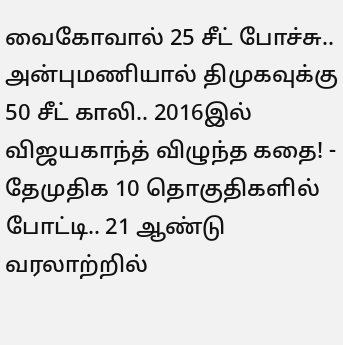வைகோவால் 25 சீட் போச்சு.. அன்புமணியால் திமுகவுக்கு 50 சீட் காலி.. 2016இல் விஜயகாந்த் விழுந்த கதை! -
தேமுதிக 10 தொகுதிகளில் போட்டி.. 21 ஆண்டு வரலாற்றில்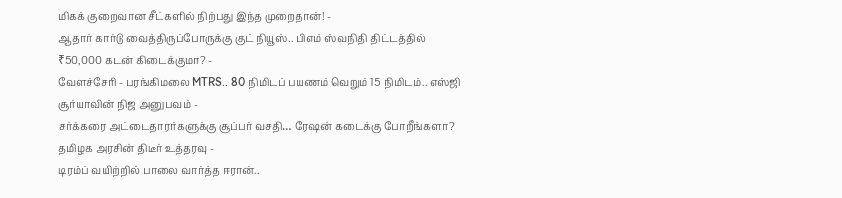மிகக் குறைவான சீட்களில் நிற்பது இந்த முறைதான்! -
ஆதார் கார்டு வைத்திருப்போருக்கு குட் நியூஸ்.. பிஎம் ஸ்வநிதி திட்டத்தில் ₹50,000 கடன் கிடைக்குமா? -
வேளச்சேரி - பரங்கிமலை MTRS.. 80 நிமிடப் பயணம் வெறும் 15 நிமிடம்.. எஸ்ஜி சூர்யாவின் நிஜ அனுபவம் -
சர்க்கரை அட்டைதாரர்களுக்கு சூப்பர் வசதி… ரேஷன் கடைக்கு போறீங்களா? தமிழக அரசின் திடீர் உத்தரவு -
டிரம்ப் வயிற்றில் பாலை வார்த்த ஈரான்..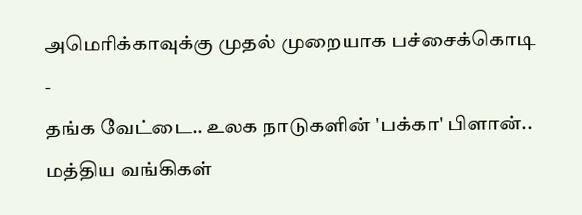அமெரிக்காவுக்கு முதல் முறையாக பச்சைக்கொடி -
தங்க வேட்டை.. உலக நாடுகளின் 'பக்கா' பிளான்.. மத்திய வங்கிகள்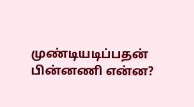முண்டியடிப்பதன் பின்னணி என்ன?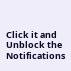Click it and Unblock the Notifications